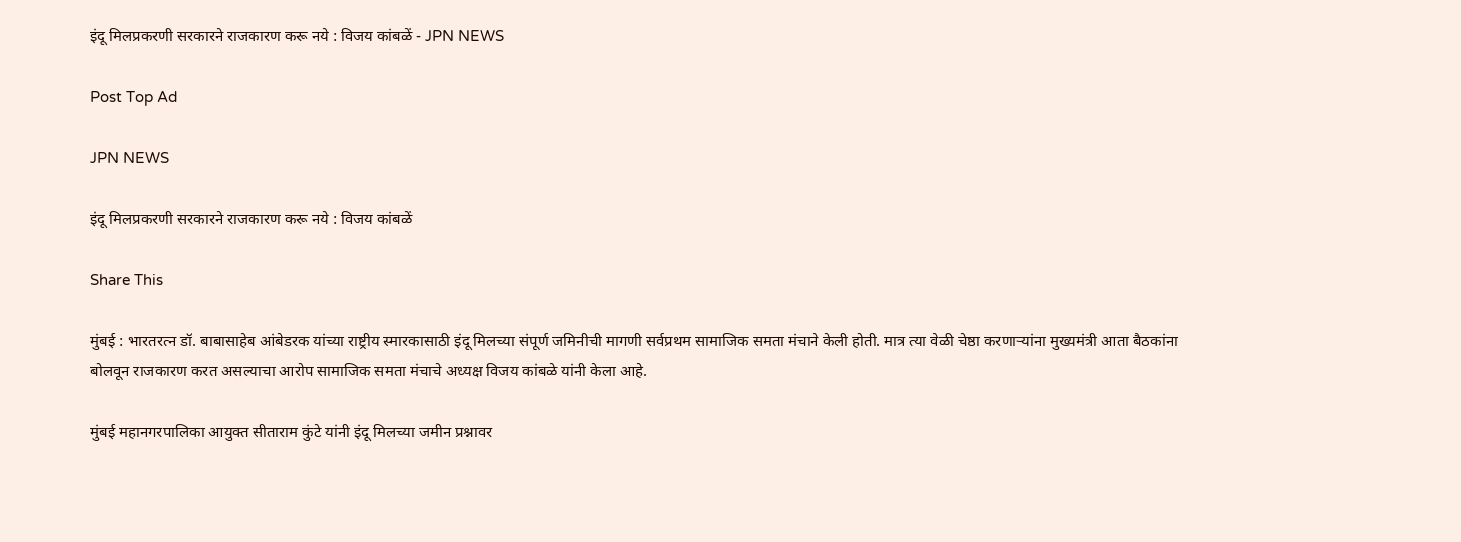इंदू मिलप्रकरणी सरकारने राजकारण करू नये : विजय कांबळें - JPN NEWS

Post Top Ad

JPN NEWS

इंदू मिलप्रकरणी सरकारने राजकारण करू नये : विजय कांबळें

Share This

मुंबई : भारतरत्न डॉ. बाबासाहेब आंबेडरक यांच्या राष्ट्रीय स्मारकासाठी इंदू मिलच्या संपूर्ण जमिनीची मागणी सर्वप्रथम सामाजिक समता मंचाने केली होती. मात्र त्या वेळी चेष्ठा करणार्‍यांना मुख्यमंत्री आता बैठकांना बोलवून राजकारण करत असल्याचा आरोप सामाजिक समता मंचाचे अध्यक्ष विजय कांबळे यांनी केला आहे.

मुंबई महानगरपालिका आयुक्त सीताराम कुंटे यांनी इंदू मिलच्या जमीन प्रश्नावर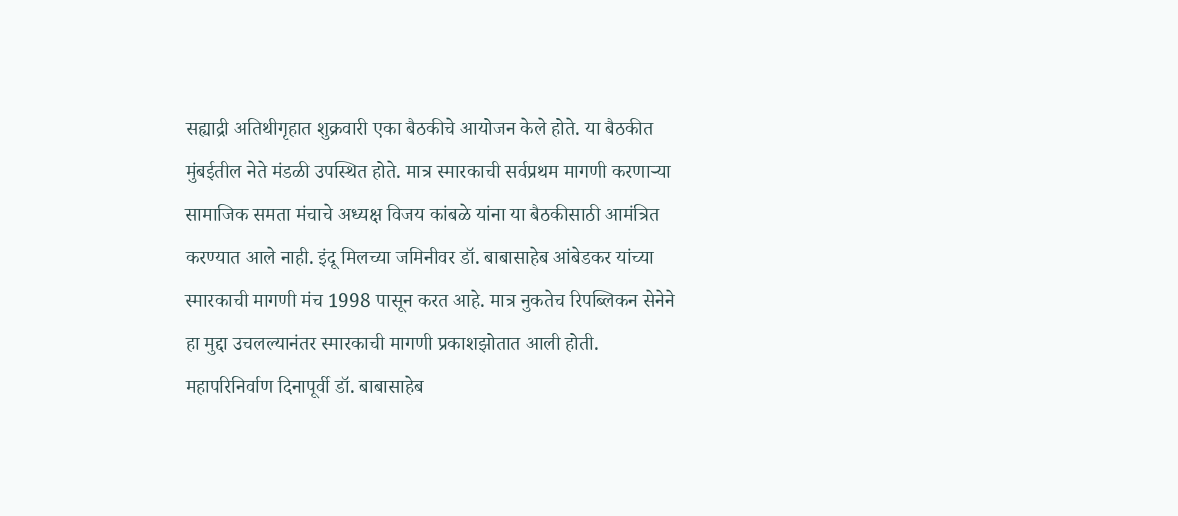सह्याद्री अतिथीगृहात शुक्रवारी एका बैठकीचे आयोजन केले होते. या बैठकीत मुंबईतील नेते मंडळी उपस्थित होते. मात्र स्मारकाची सर्वप्रथम मागणी करणार्‍या सामाजिक समता मंचाचे अध्यक्ष विजय कांबळे यांना या बैठकीसाठी आमंत्रित करण्यात आले नाही. इंदू मिलच्या जमिनीवर डॉ. बाबासाहेब आंबेडकर यांच्या स्मारकाची मागणी मंच 1998 पासून करत आहे. मात्र नुकतेच रिपब्लिकन सेनेने हा मुद्दा उचलल्यानंतर स्मारकाची मागणी प्रकाशझोतात आली होती. महापरिनिर्वाण दिनापूर्वी डॉ. बाबासाहेब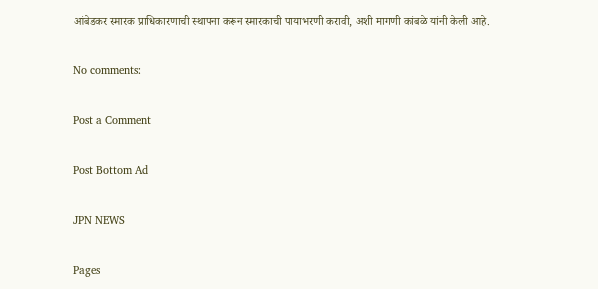आंबेडकर स्मारक प्राधिकारणाची स्थापना करून स्मारकाची पायाभरणी करावी, अशी मागणी कांबळे यांनी केली आहे.

No comments:

Post a Comment

Post Bottom Ad

JPN NEWS

Pages